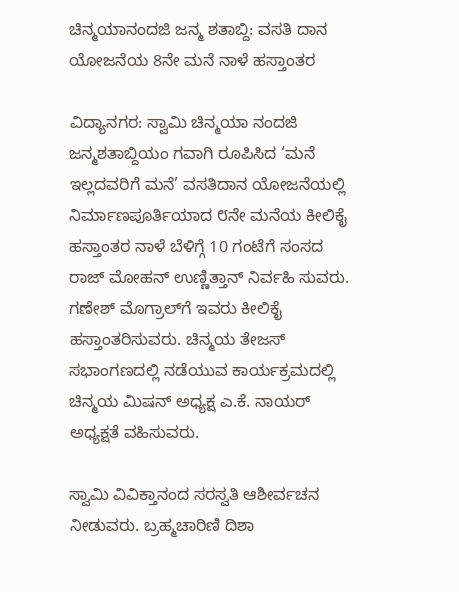ಚಿನ್ಮಯಾನಂದಜಿ ಜನ್ಮ ಶತಾಬ್ದಿ: ವಸತಿ ದಾನ ಯೋಜನೆಯ 8ನೇ ಮನೆ ನಾಳೆ ಹಸ್ತಾಂತರ

ವಿದ್ಯಾನಗರ: ಸ್ವಾಮಿ ಚಿನ್ಮಯಾ ನಂದಜಿ ಜನ್ಮಶತಾಬ್ದಿಯಂ ಗವಾಗಿ ರೂಪಿಸಿದ ‘ಮನೆ ಇಲ್ಲದವರಿಗೆ ಮನೆ’ ವಸತಿದಾನ ಯೋಜನೆಯಲ್ಲಿ ನಿರ್ಮಾಣಪೂರ್ತಿಯಾದ ೮ನೇ ಮನೆಯ ಕೀಲಿಕೈ ಹಸ್ತಾಂತರ ನಾಳೆ ಬೆಳಿಗ್ಗೆ 10 ಗಂಟೆಗೆ ಸಂಸದ  ರಾಜ್ ಮೋಹನ್ ಉಣ್ಣಿತ್ತಾನ್ ನಿರ್ವಹಿ ಸುವರು. ಗಣೇಶ್ ಮೊಗ್ರಾಲ್‌ಗೆ ಇವರು ಕೀಲಿಕೈ ಹಸ್ತಾಂತರಿಸುವರು. ಚಿನ್ಮಯ ತೇಜಸ್ ಸಭಾಂಗಣದಲ್ಲಿ ನಡೆಯುವ ಕಾರ್ಯಕ್ರಮದಲ್ಲಿ ಚಿನ್ಮಯ ಮಿಷನ್ ಅಧ್ಯಕ್ಷ ಎ.ಕೆ. ನಾಯರ್ ಅಧ್ಯಕ್ಷತೆ ವಹಿಸುವರು.

ಸ್ವಾಮಿ ವಿವಿಕ್ತಾನಂದ ಸರಸ್ವತಿ ಆಶೀರ್ವಚನ ನೀಡುವರು. ಬ್ರಹ್ಮಚಾರಿಣಿ ದಿಶಾ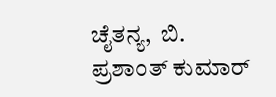ಚೈತನ್ಯ,  ಬಿ. ಪ್ರಶಾಂತ್ ಕುಮಾರ್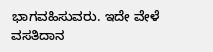ಭಾಗವಹಿಸುವರು. ಇದೇ ವೇಳೆ ವಸತಿದಾನ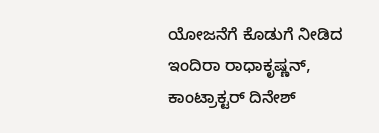ಯೋಜನೆಗೆ ಕೊಡುಗೆ ನೀಡಿದ ಇಂದಿರಾ ರಾಧಾಕೃಷ್ಣನ್, ಕಾಂಟ್ರಾಕ್ಟರ್ ದಿನೇಶ್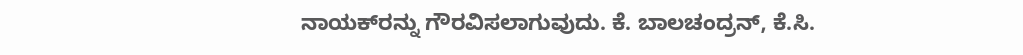ನಾಯಕ್‌ರನ್ನು ಗೌರವಿಸಲಾಗುವುದು. ಕೆ. ಬಾಲಚಂದ್ರನ್, ಕೆ.ಸಿ.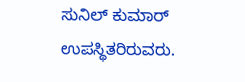ಸುನಿಲ್ ಕುಮಾರ್ ಉಪಸ್ಥಿತರಿರುವರು.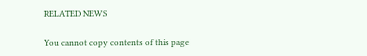RELATED NEWS

You cannot copy contents of this page